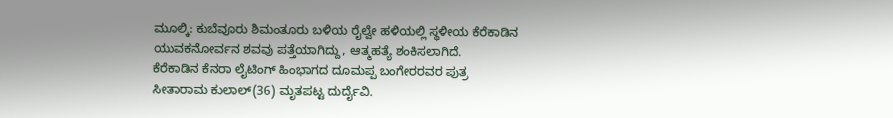ಮೂಲ್ಕಿ: ಕುಬೆವೂರು ಶಿಮಂತೂರು ಬಳಿಯ ರೈಲ್ವೇ ಹಳಿಯಲ್ಲಿ ಸ್ಥಳೀಯ ಕೆರೆಕಾಡಿನ ಯುವಕನೋರ್ವನ ಶವವು ಪತ್ತೆಯಾಗಿದ್ದು, ಆತ್ಮಹತ್ಯೆ ಶಂಕಿಸಲಾಗಿದೆ.
ಕೆರೆಕಾಡಿನ ಕೆನರಾ ಲೈಟಿಂಗ್ ಹಿಂಭಾಗದ ದೂಮಪ್ಪ ಬಂಗೇರರವರ ಪುತ್ರ ಸೀತಾರಾಮ ಕುಲಾಲ್(36) ಮೃತಪಟ್ಟ ದುರ್ದೈವಿ.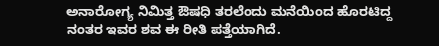ಅನಾರೋಗ್ಯ ನಿಮಿತ್ತ ಔಷಧಿ ತರಲೆಂದು ಮನೆಯಿಂದ ಹೊರಟಿದ್ದ ನಂತರ ಇವರ ಶವ ಈ ರೀತಿ ಪತ್ತೆಯಾಗಿದೆ.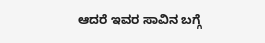ಆದರೆ ಇವರ ಸಾವಿನ ಬಗ್ಗೆ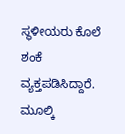ಸ್ಥಳೀಯರು ಕೊಲೆ ಶಂಕೆ ವ್ಯಕ್ತಪಡಿಸಿದ್ದಾರೆ. ಮೂಲ್ಕಿ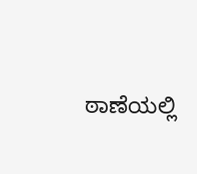ಠಾಣೆಯಲ್ಲಿ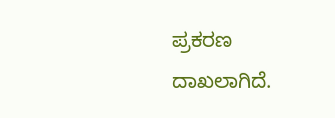ಪ್ರಕರಣ ದಾಖಲಾಗಿದೆ.